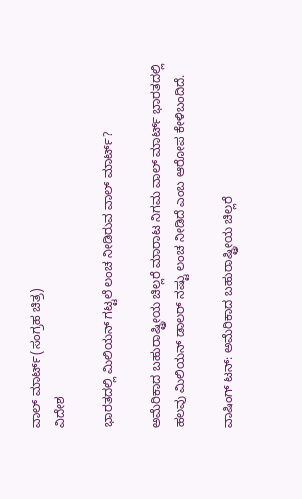ವಾಲ್ ಮಾರ್ಟ್(ಸಂಗ್ರಹ ಚಿತ್ರ)
ವಿದೇಶ

ಭಾರತದಲ್ಲಿ ಮಿಲಿಯನ್ ಗಟ್ಟಲೆ ಲಂಚ ನೀಡಿರುವ ವಾಲ್ ಮಾರ್ಟ್?

ಅಮೆರಿಕಾದ ಬಹುರಾಷ್ಟ್ರೀಯ ಚಿಲ್ಲರೆ ಮಾರಾಟ ನಿಗಮ ವಾಲ್ ಮಾರ್ಟ್ ಭಾರತದಲ್ಲಿ ಹಲವು ಮಿಲಿಯನ್ ಡಾಲರ್ ನಷ್ಟು ಲಂಚ ನೀಡಿದೆ ಎಂಬ ಆರೋಪ ಕೇಳಿಬಂದಿದೆ.

ವಾಷಿಂಗ್ ಟನ್: ಅಮೆರಿಕಾದ ಬಹುರಾಷ್ಟ್ರೀಯ ಚಿಲ್ಲರೆ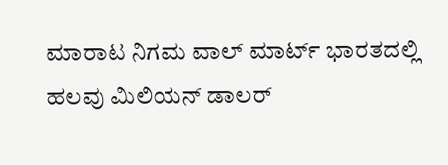ಮಾರಾಟ ನಿಗಮ ವಾಲ್ ಮಾರ್ಟ್ ಭಾರತದಲ್ಲಿ ಹಲವು ಮಿಲಿಯನ್ ಡಾಲರ್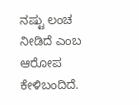ನಷ್ಟು ಲಂಚ ನೀಡಿದೆ ಎಂಬ ಆರೋಪ ಕೇಳಿಬಂದಿದೆ.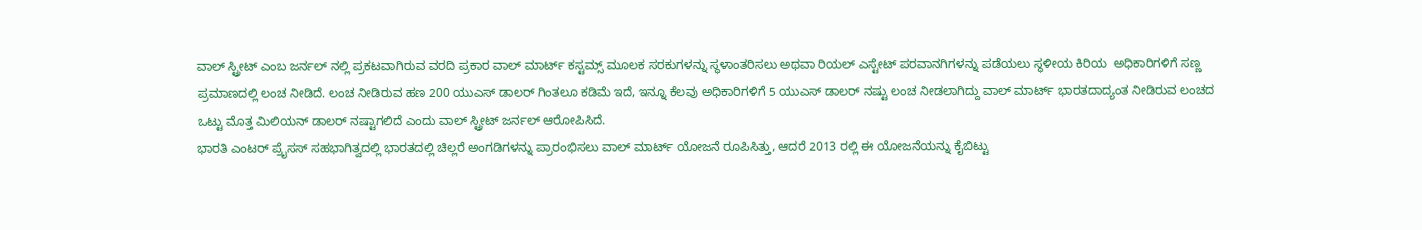ವಾಲ್ ಸ್ಟ್ರೀಟ್ ಎಂಬ ಜರ್ನಲ್ ನಲ್ಲಿ ಪ್ರಕಟವಾಗಿರುವ ವರದಿ ಪ್ರಕಾರ ವಾಲ್ ಮಾರ್ಟ್ ಕಸ್ಟಮ್ಸ್ ಮೂಲಕ ಸರಕುಗಳನ್ನು ಸ್ಥಳಾಂತರಿಸಲು ಅಥವಾ ರಿಯಲ್ ಎಸ್ಟೇಟ್ ಪರವಾನಗಿಗಳನ್ನು ಪಡೆಯಲು ಸ್ಥಳೀಯ ಕಿರಿಯ  ಅಧಿಕಾರಿಗಳಿಗೆ ಸಣ್ಣ ಪ್ರಮಾಣದಲ್ಲಿ ಲಂಚ ನೀಡಿದೆ. ಲಂಚ ನೀಡಿರುವ ಹಣ 200 ಯುಎಸ್ ಡಾಲರ್ ಗಿಂತಲೂ ಕಡಿಮೆ ಇದೆ, ಇನ್ನೂ ಕೆಲವು ಅಧಿಕಾರಿಗಳಿಗೆ 5 ಯುಎಸ್ ಡಾಲರ್ ನಷ್ಟು ಲಂಚ ನೀಡಲಾಗಿದ್ದು ವಾಲ್ ಮಾರ್ಟ್ ಭಾರತದಾದ್ಯಂತ ನೀಡಿರುವ ಲಂಚದ ಒಟ್ಟು ಮೊತ್ತ ಮಿಲಿಯನ್ ಡಾಲರ್ ನಷ್ಟಾಗಲಿದೆ ಎಂದು ವಾಲ್ ಸ್ಟ್ರೀಟ್ ಜರ್ನಲ್ ಆರೋಪಿಸಿದೆ.
ಭಾರತಿ ಎಂಟರ್ ಪ್ರೈಸಸ್ ಸಹಭಾಗಿತ್ವದಲ್ಲಿ ಭಾರತದಲ್ಲಿ ಚಿಲ್ಲರೆ ಅಂಗಡಿಗಳನ್ನು ಪ್ರಾರಂಭಿಸಲು ವಾಲ್ ಮಾರ್ಟ್ ಯೋಜನೆ ರೂಪಿಸಿತ್ತು, ಆದರೆ 2013 ರಲ್ಲಿ ಈ ಯೋಜನೆಯನ್ನು ಕೈಬಿಟ್ಟು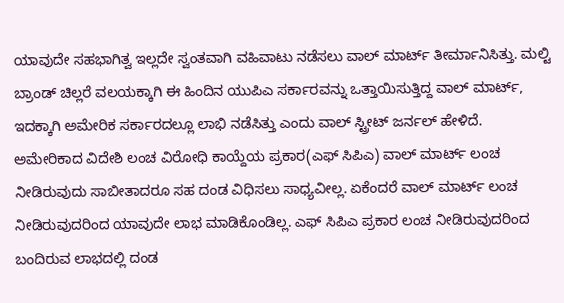ಯಾವುದೇ ಸಹಭಾಗಿತ್ವ ಇಲ್ಲದೇ ಸ್ವಂತವಾಗಿ ವಹಿವಾಟು ನಡೆಸಲು ವಾಲ್ ಮಾರ್ಟ್ ತೀರ್ಮಾನಿಸಿತ್ತು. ಮಲ್ಟಿ ಬ್ರಾಂಡ್ ಚಿಲ್ಲರೆ ವಲಯಕ್ಕಾಗಿ ಈ ಹಿಂದಿನ ಯುಪಿಎ ಸರ್ಕಾರವನ್ನು ಒತ್ತಾಯಿಸುತ್ತಿದ್ದ ವಾಲ್ ಮಾರ್ಟ್, ಇದಕ್ಕಾಗಿ ಅಮೇರಿಕ ಸರ್ಕಾರದಲ್ಲೂ ಲಾಭಿ ನಡೆಸಿತ್ತು ಎಂದು ವಾಲ್ ಸ್ಟ್ರೀಟ್ ಜರ್ನಲ್ ಹೇಳಿದೆ.
ಅಮೇರಿಕಾದ ವಿದೇಶಿ ಲಂಚ ವಿರೋಧಿ ಕಾಯ್ದೆಯ ಪ್ರಕಾರ(ಎಫ್ ಸಿಪಿಎ) ವಾಲ್ ಮಾರ್ಟ್ ಲಂಚ ನೀಡಿರುವುದು ಸಾಬೀತಾದರೂ ಸಹ ದಂಡ ವಿಧಿಸಲು ಸಾಧ್ಯವೀಲ್ಲ. ಏಕೆಂದರೆ ವಾಲ್ ಮಾರ್ಟ್ ಲಂಚ ನೀಡಿರುವುದರಿಂದ ಯಾವುದೇ ಲಾಭ ಮಾಡಿಕೊಂಡಿಲ್ಲ. ಎಫ್ ಸಿಪಿಎ ಪ್ರಕಾರ ಲಂಚ ನೀಡಿರುವುದರಿಂದ ಬಂದಿರುವ ಲಾಭದಲ್ಲಿ ದಂಡ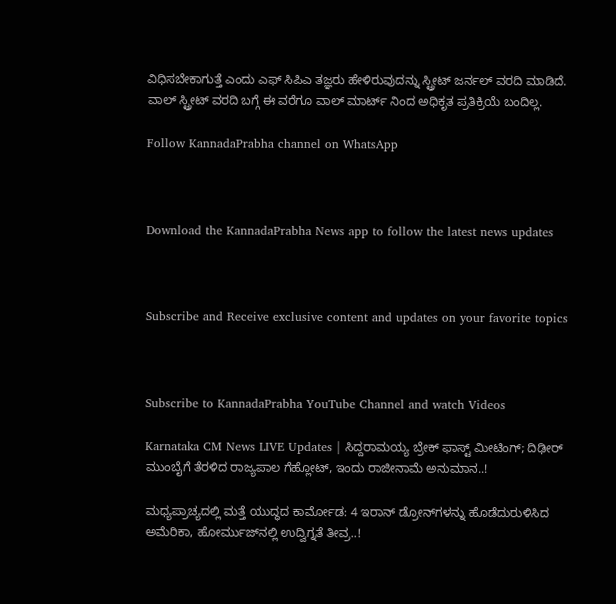ವಿಧಿಸಬೇಕಾಗುತ್ತೆ ಎಂದು ಎಫ್ ಸಿಪಿಎ ತಜ್ಞರು ಹೇಳಿರುವುದನ್ನು ಸ್ಟ್ರೀಟ್ ಜರ್ನಲ್ ವರದಿ ಮಾಡಿದೆ.  ವಾಲ್ ಸ್ಟ್ರೀಟ್ ವರದಿ ಬಗ್ಗೆ ಈ ವರೆಗೂ ವಾಲ್ ಮಾರ್ಟ್ ನಿಂದ ಅಧಿಕೃತ ಪ್ರತಿಕ್ರಿಯೆ ಬಂದಿಲ್ಲ.

Follow KannadaPrabha channel on WhatsApp



Download the KannadaPrabha News app to follow the latest news updates



Subscribe and Receive exclusive content and updates on your favorite topics



Subscribe to KannadaPrabha YouTube Channel and watch Videos

Karnataka CM News LIVE Updates | ಸಿದ್ದರಾಮಯ್ಯ ಬ್ರೇಕ್ ಫಾಸ್ಟ್ ಮೀಟಿಂಗ್; ದಿಢೀರ್ ಮುಂಬೈಗೆ ತೆರಳಿದ ರಾಜ್ಯಪಾಲ ಗೆಹ್ಲೋಟ್, ಇಂದು ರಾಜೀನಾಮೆ ಅನುಮಾನ..!

ಮಧ್ಯಪ್ರಾಚ್ಯದಲ್ಲಿ ಮತ್ತೆ ಯುದ್ಧದ ಕಾರ್ಮೋಡ: 4 ಇರಾನ್ ಡ್ರೋನ್‌ಗಳನ್ನು ಹೊಡೆದುರುಳಿಸಿದ ಅಮೆರಿಕಾ, ಹೋರ್ಮುಜ್‌ನಲ್ಲಿ ಉದ್ವಿಗ್ನತೆ ತೀವ್ರ..!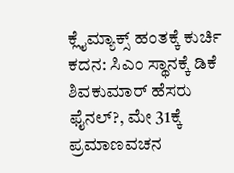ಕ್ಲೈಮ್ಯಾಕ್ಸ್‌ ಹಂತಕ್ಕೆ ಕುರ್ಚಿ ಕದನ: ಸಿಎಂ ಸ್ಥಾನಕ್ಕೆ ಡಿಕೆ ಶಿವಕುಮಾರ್ ಹೆಸರು ಫೈನಲ್?, ಮೇ 31ಕ್ಕೆ ಪ್ರಮಾಣವಚನ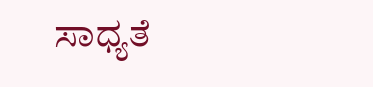ಸಾಧ್ಯತೆ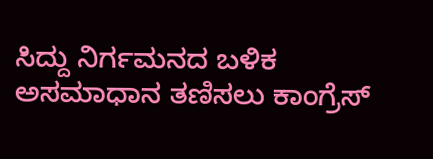ಸಿದ್ದು ನಿರ್ಗಮನದ ಬಳಿಕ ಅಸಮಾಧಾನ ತಣಿಸಲು ಕಾಂಗ್ರೆಸ್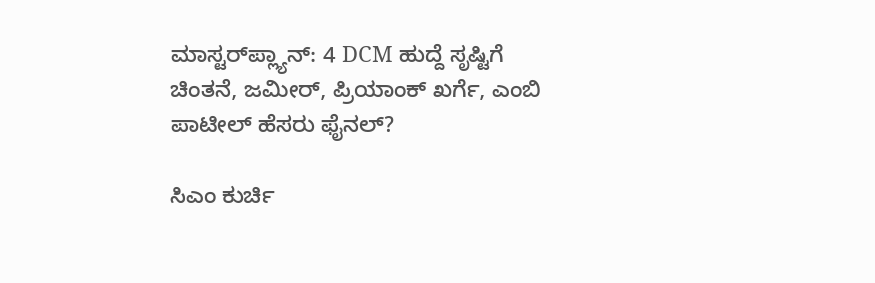ಮಾಸ್ಟರ್‌ಪ್ಲ್ಯಾನ್: 4 DCM ಹುದ್ದೆ ಸೃಷ್ಟಿಗೆ ಚಿಂತನೆ, ಜಮೀರ್, ಪ್ರಿಯಾಂಕ್ ಖರ್ಗೆ, ಎಂಬಿ ಪಾಟೀಲ್ ಹೆಸರು ಫೈನಲ್?

ಸಿಎಂ ಕುರ್ಚಿ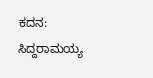ಕದನ: ಸಿದ್ದರಾಮಯ್ಯ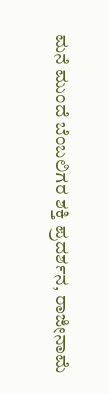ಮನೆ ಮುಂದೆ ಬೆಂಬಲಿಗರ ಶಕ್ತಿ ಪ್ರದರ್ಶನ, ರಾಜೀನಾಮೆ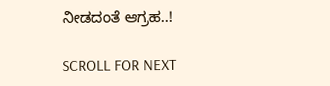ನೀಡದಂತೆ ಆಗ್ರಹ..!

SCROLL FOR NEXT